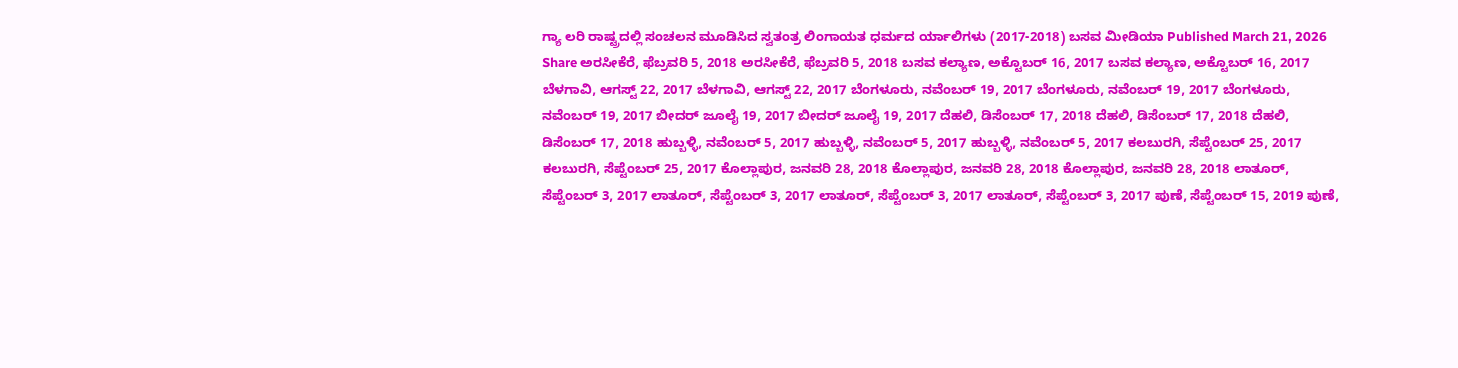ಗ್ಯಾ ಲರಿ ರಾಷ್ಟ್ರದಲ್ಲಿ ಸಂಚಲನ ಮೂಡಿಸಿದ ಸ್ವತಂತ್ರ ಲಿಂಗಾಯತ ಧರ್ಮದ ರ್ಯಾಲಿಗಳು (2017-2018) ಬಸವ ಮೀಡಿಯಾ Published March 21, 2026 Share ಅರಸೀಕೆರೆ, ಫೆಬ್ರವರಿ 5, 2018 ಅರಸೀಕೆರೆ, ಫೆಬ್ರವರಿ 5, 2018 ಬಸವ ಕಲ್ಯಾಣ, ಅಕ್ಟೊಬರ್ 16, 2017 ಬಸವ ಕಲ್ಯಾಣ, ಅಕ್ಟೊಬರ್ 16, 2017 ಬೆಳಗಾವಿ, ಆಗಸ್ಟ್ 22, 2017 ಬೆಳಗಾವಿ, ಆಗಸ್ಟ್ 22, 2017 ಬೆಂಗಳೂರು, ನವೆಂಬರ್ 19, 2017 ಬೆಂಗಳೂರು, ನವೆಂಬರ್ 19, 2017 ಬೆಂಗಳೂರು, ನವೆಂಬರ್ 19, 2017 ಬೀದರ್ ಜೂಲೈ 19, 2017 ಬೀದರ್ ಜೂಲೈ 19, 2017 ದೆಹಲಿ, ಡಿಸೆಂಬರ್ 17, 2018 ದೆಹಲಿ, ಡಿಸೆಂಬರ್ 17, 2018 ದೆಹಲಿ, ಡಿಸೆಂಬರ್ 17, 2018 ಹುಬ್ಬಳ್ಳಿ, ನವೆಂಬರ್ 5, 2017 ಹುಬ್ಬಳ್ಳಿ, ನವೆಂಬರ್ 5, 2017 ಹುಬ್ಬಳ್ಳಿ, ನವೆಂಬರ್ 5, 2017 ಕಲಬುರಗಿ, ಸೆಪ್ಟೆಂಬರ್ 25, 2017 ಕಲಬುರಗಿ, ಸೆಪ್ಟೆಂಬರ್ 25, 2017 ಕೊಲ್ಲಾಪುರ, ಜನವರಿ 28, 2018 ಕೊಲ್ಲಾಪುರ, ಜನವರಿ 28, 2018 ಕೊಲ್ಲಾಪುರ, ಜನವರಿ 28, 2018 ಲಾತೂರ್, ಸೆಪ್ಟೆಂಬರ್ 3, 2017 ಲಾತೂರ್, ಸೆಪ್ಟೆಂಬರ್ 3, 2017 ಲಾತೂರ್, ಸೆಪ್ಟೆಂಬರ್ 3, 2017 ಲಾತೂರ್, ಸೆಪ್ಟೆಂಬರ್ 3, 2017 ಪುಣೆ, ಸೆಪ್ಟೆಂಬರ್ 15, 2019 ಪುಣೆ,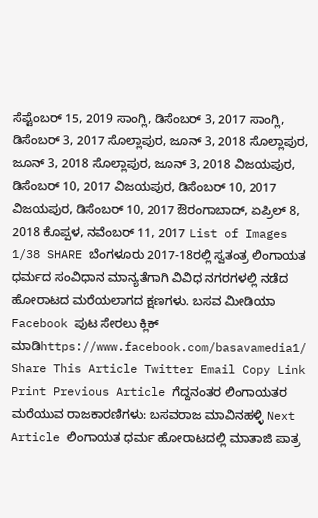ಸೆಪ್ಟೆಂಬರ್ 15, 2019 ಸಾಂಗ್ಲಿ, ಡಿಸೆಂಬರ್ 3, 2017 ಸಾಂಗ್ಲಿ, ಡಿಸೆಂಬರ್ 3, 2017 ಸೊಲ್ಲಾಪುರ, ಜೂನ್ 3, 2018 ಸೊಲ್ಲಾಪುರ, ಜೂನ್ 3, 2018 ಸೊಲ್ಲಾಪುರ, ಜೂನ್ 3, 2018 ವಿಜಯಪುರ, ಡಿಸೆಂಬರ್ 10, 2017 ವಿಜಯಪುರ, ಡಿಸೆಂಬರ್ 10, 2017 ವಿಜಯಪುರ, ಡಿಸೆಂಬರ್ 10, 2017 ಔರಂಗಾಬಾದ್, ಏಪ್ರಿಲ್ 8, 2018 ಕೊಪ್ಪಳ, ನವೆಂಬರ್ 11, 2017 List of Images 1/38 SHARE ಬೆಂಗಳೂರು 2017-18ರಲ್ಲಿ ಸ್ವತಂತ್ರ ಲಿಂಗಾಯತ ಧರ್ಮದ ಸಂವಿಧಾನ ಮಾನ್ಯತೆಗಾಗಿ ವಿವಿಧ ನಗರಗಳಲ್ಲಿ ನಡೆದ ಹೋರಾಟದ ಮರೆಯಲಾಗದ ಕ್ಷಣಗಳು. ಬಸವ ಮೀಡಿಯಾ Facebook ಪುಟ ಸೇರಲು ಕ್ಲಿಕ್ ಮಾಡಿhttps://www.facebook.com/basavamedia1/ Share This Article Twitter Email Copy Link Print Previous Article ಗೆದ್ದನಂತರ ಲಿಂಗಾಯತರ ಮರೆಯುವ ರಾಜಕಾರಣಿಗಳು: ಬಸವರಾಜ ಮಾವಿನಹಳ್ಳಿ Next Article ಲಿಂಗಾಯತ ಧರ್ಮ ಹೋರಾಟದಲ್ಲಿ ಮಾತಾಜಿ ಪಾತ್ರ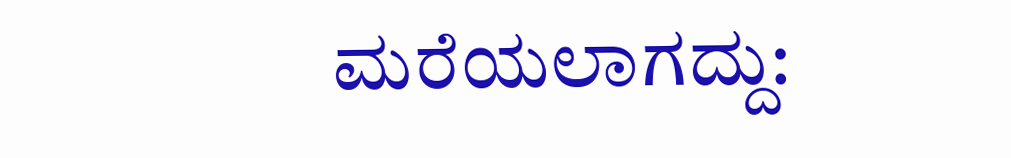ಮರೆಯಲಾಗದ್ದು: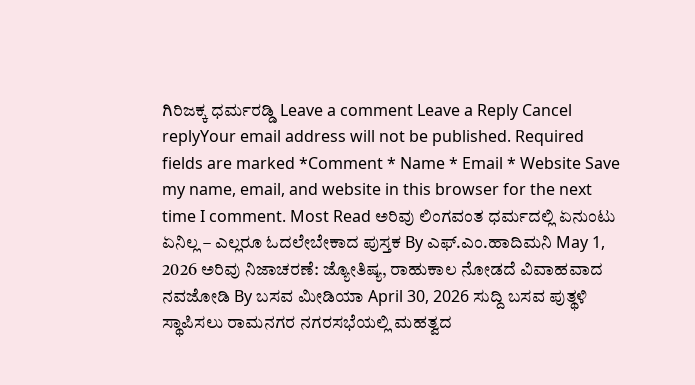ಗಿರಿಜಕ್ಕ ಧರ್ಮರಡ್ಡಿ Leave a comment Leave a Reply Cancel replyYour email address will not be published. Required fields are marked *Comment * Name * Email * Website Save my name, email, and website in this browser for the next time I comment. Most Read ಅರಿವು ಲಿಂಗವಂತ ಧರ್ಮದಲ್ಲಿ ಏನುಂಟು ಏನಿಲ್ಲ – ಎಲ್ಲರೂ ಓದಲೇಬೇಕಾದ ಪುಸ್ತಕ By ಎಫ್.ಎಂ.ಹಾದಿಮನಿ May 1, 2026 ಅರಿವು ನಿಜಾಚರಣೆ: ಜ್ಯೋತಿಷ್ಯ, ರಾಹುಕಾಲ ನೋಡದೆ ವಿವಾಹವಾದ ನವಜೋಡಿ By ಬಸವ ಮೀಡಿಯಾ April 30, 2026 ಸುದ್ದಿ ಬಸವ ಪುತ್ಥಳಿ ಸ್ಥಾಪಿಸಲು ರಾಮನಗರ ನಗರಸಭೆಯಲ್ಲಿ ಮಹತ್ವದ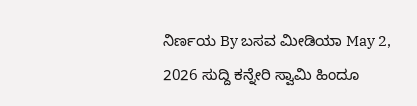ನಿರ್ಣಯ By ಬಸವ ಮೀಡಿಯಾ May 2, 2026 ಸುದ್ದಿ ಕನ್ನೇರಿ ಸ್ವಾಮಿ ಹಿಂದೂ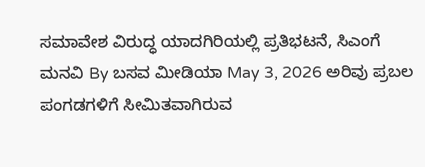ಸಮಾವೇಶ ವಿರುದ್ಧ ಯಾದಗಿರಿಯಲ್ಲಿ ಪ್ರತಿಭಟನೆ, ಸಿಎಂಗೆ ಮನವಿ By ಬಸವ ಮೀಡಿಯಾ May 3, 2026 ಅರಿವು ಪ್ರಬಲ ಪಂಗಡಗಳಿಗೆ ಸೀಮಿತವಾಗಿರುವ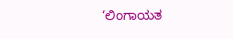‘ಲಿಂಗಾಯತ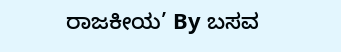ರಾಜಕೀಯ’ By ಬಸವ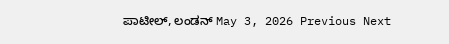ಪಾಟೀಲ್, ಲಂಡನ್ May 3, 2026 Previous Next